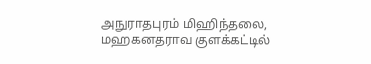அநுராதபுரம் மிஹிந்தலை, மஹகனதராவ குளக்கட்டில்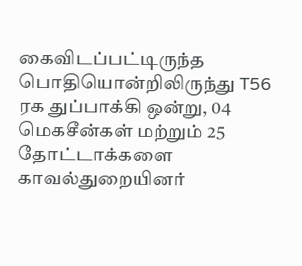கைவிடப்பட்டிருந்த பொதியொன்றிலிருந்து T56 ரக துப்பாக்கி ஒன்று, 04 மெகசீன்கள் மற்றும் 25 தோட்டாக்களை காவல்துறையினர்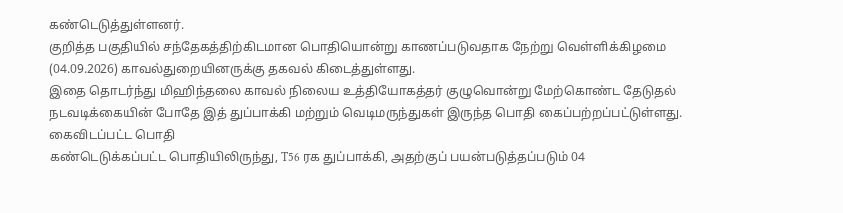கண்டெடுத்துள்ளனர்.
குறித்த பகுதியில் சந்தேகத்திற்கிடமான பொதியொன்று காணப்படுவதாக நேற்று வெள்ளிக்கிழமை (04.09.2026) காவல்துறையினருக்கு தகவல் கிடைத்துள்ளது.
இதை தொடர்ந்து மிஹிந்தலை காவல் நிலைய உத்தியோகத்தர் குழுவொன்று மேற்கொண்ட தேடுதல் நடவடிக்கையின் போதே இத் துப்பாக்கி மற்றும் வெடிமருந்துகள் இருந்த பொதி கைப்பற்றப்பட்டுள்ளது.
கைவிடப்பட்ட பொதி
கண்டெடுக்கப்பட்ட பொதியிலிருந்து, T56 ரக துப்பாக்கி, அதற்குப் பயன்படுத்தப்படும் 04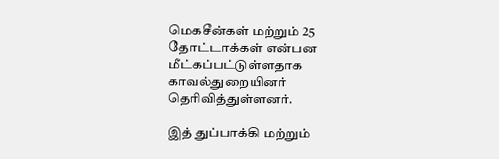மெகசீன்கள் மற்றும் 25 தோட்டாக்கள் என்பன மீட்கப்பட்டுள்ளதாக காவல்துறையினர் தெரிவித்துள்ளனர்.

இத் துப்பாக்கி மற்றும்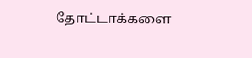தோட்டாக்களை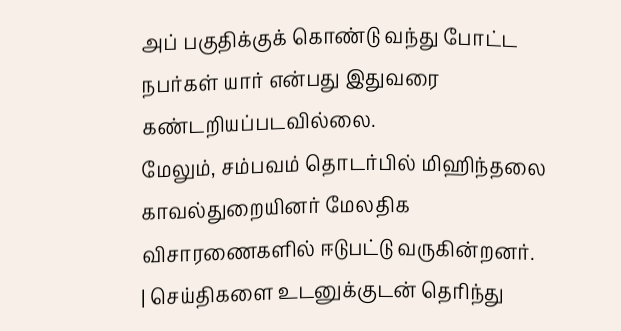அப் பகுதிக்குக் கொண்டு வந்து போட்ட நபர்கள் யார் என்பது இதுவரை கண்டறியப்படவில்லை.
மேலும், சம்பவம் தொடர்பில் மிஹிந்தலை காவல்துறையினர் மேலதிக விசாரணைகளில் ஈடுபட்டு வருகின்றனர்.
| செய்திகளை உடனுக்குடன் தெரிந்து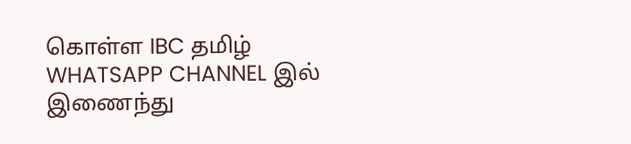கொள்ள IBC தமிழ் WHATSAPP CHANNEL இல் இணைந்து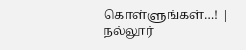கொள்ளுங்கள்…! |
நல்லூர்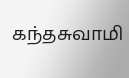கந்தசுவாமி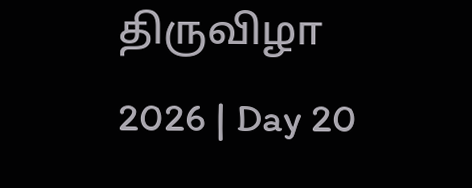திருவிழா 2026 | Day 20